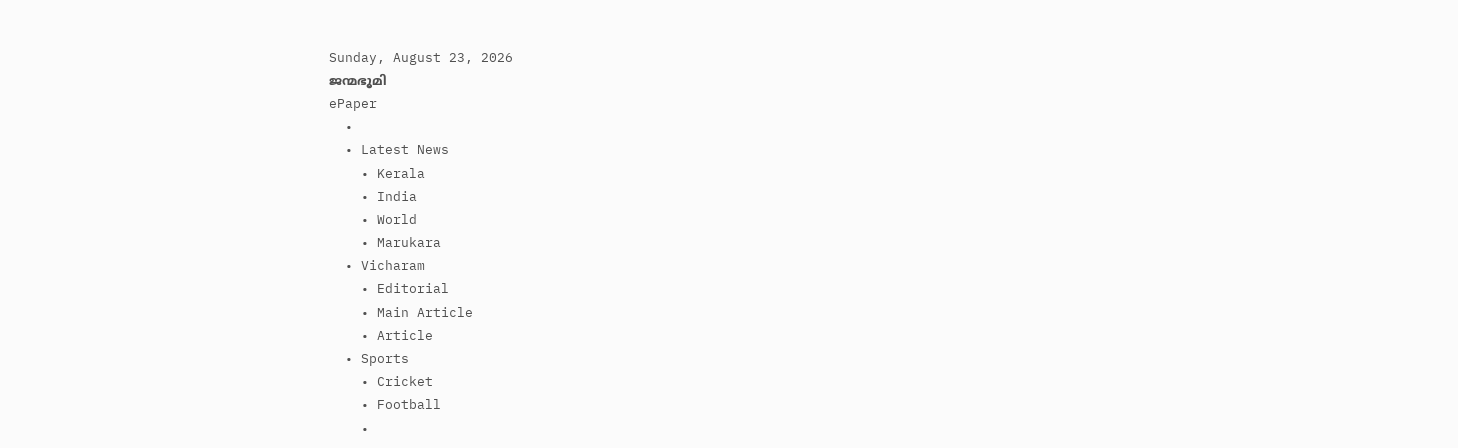Sunday, August 23, 2026
ജന്മഭൂമി
ePaper
  •
  • Latest News
    • Kerala
    • India
    • World
    • Marukara
  • Vicharam
    • Editorial
    • Main Article
    • Article
  • Sports
    • Cricket
    • Football
    •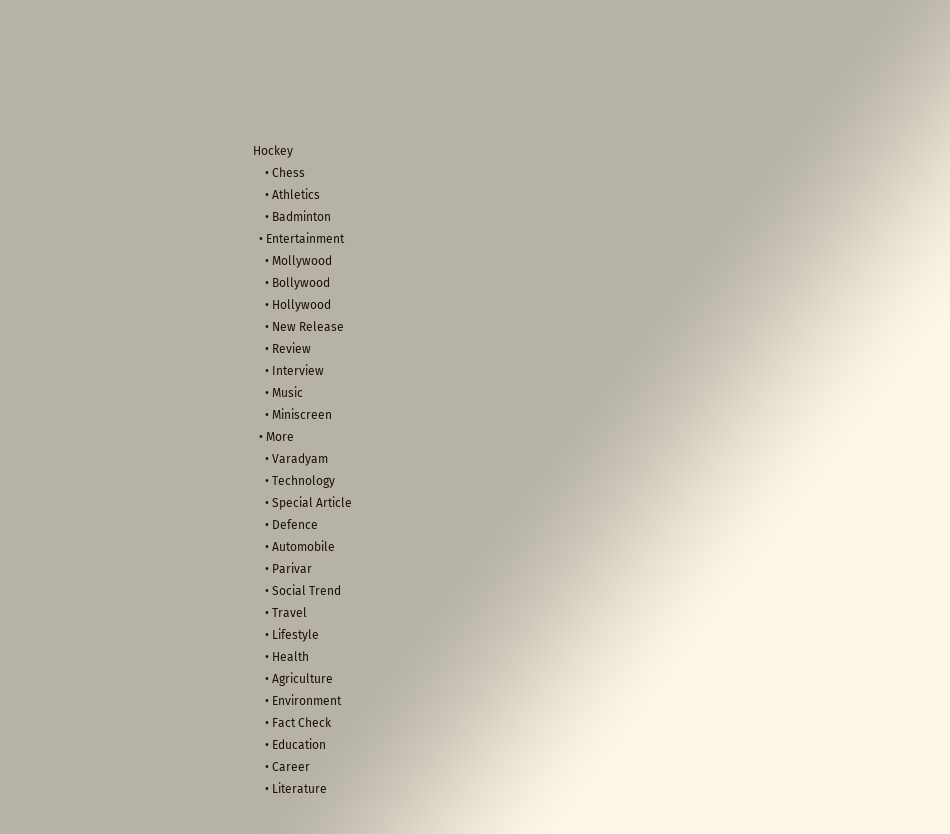Hockey
    • Chess
    • Athletics
    • Badminton
  • Entertainment
    • Mollywood
    • Bollywood
    • Hollywood
    • New Release
    • Review
    • Interview
    • Music
    • Miniscreen
  • More
    • Varadyam
    • Technology
    • Special Article
    • Defence
    • Automobile
    • Parivar
    • Social Trend
    • Travel
    • Lifestyle
    • Health
    • Agriculture
    • Environment
    • Fact Check
    • Education
    • Career
    • Literature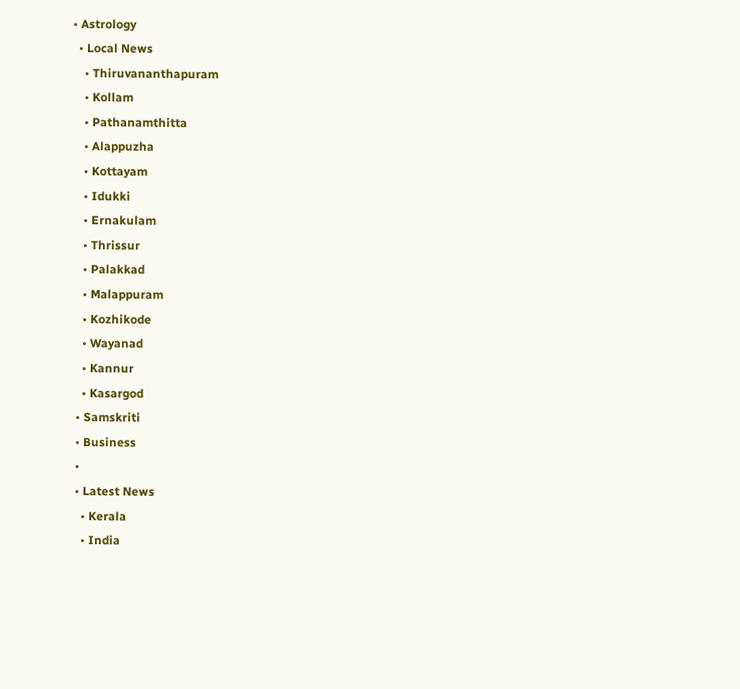• Astrology
  • Local News
    • Thiruvananthapuram
    • Kollam
    • Pathanamthitta
    • Alappuzha
    • Kottayam
    • Idukki
    • Ernakulam
    • Thrissur
    • Palakkad
    • Malappuram
    • Kozhikode
    • Wayanad
    • Kannur
    • Kasargod
  • Samskriti
  • Business
  •
  • Latest News
    • Kerala
    • India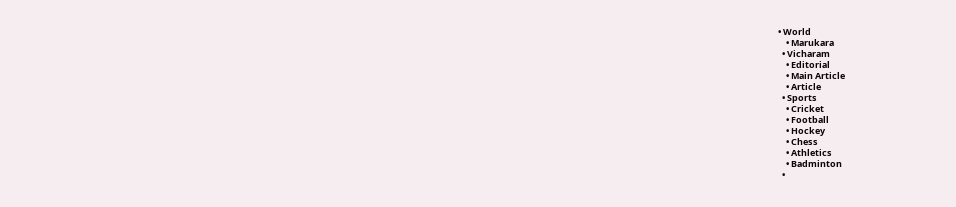• World
    • Marukara
  • Vicharam
    • Editorial
    • Main Article
    • Article
  • Sports
    • Cricket
    • Football
    • Hockey
    • Chess
    • Athletics
    • Badminton
  •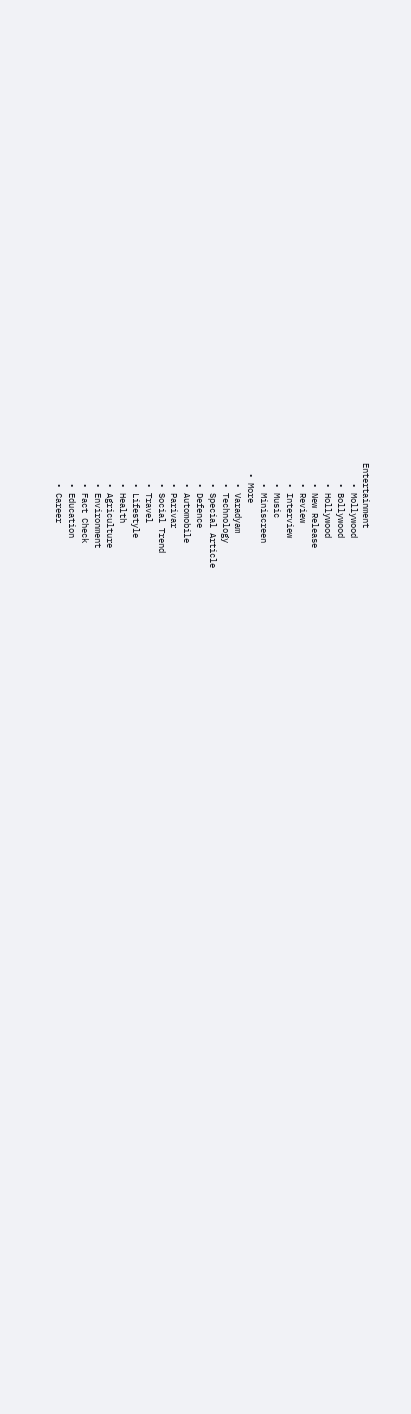Entertainment
    • Mollywood
    • Bollywood
    • Hollywood
    • New Release
    • Review
    • Interview
    • Music
    • Miniscreen
  • More
    • Varadyam
    • Technology
    • Special Article
    • Defence
    • Automobile
    • Parivar
    • Social Trend
    • Travel
    • Lifestyle
    • Health
    • Agriculture
    • Environment
    • Fact Check
    • Education
    • Career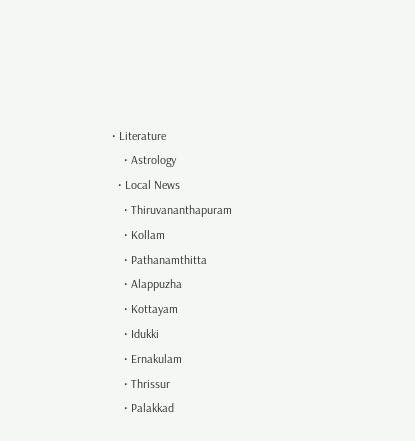• Literature
    • Astrology
  • Local News
    • Thiruvananthapuram
    • Kollam
    • Pathanamthitta
    • Alappuzha
    • Kottayam
    • Idukki
    • Ernakulam
    • Thrissur
    • Palakkad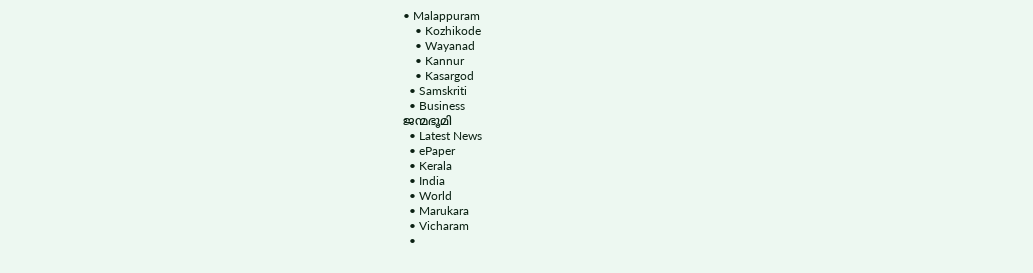• Malappuram
    • Kozhikode
    • Wayanad
    • Kannur
    • Kasargod
  • Samskriti
  • Business
ജന്മഭൂമി
  • Latest News
  • ePaper
  • Kerala
  • India
  • World
  • Marukara
  • Vicharam
  •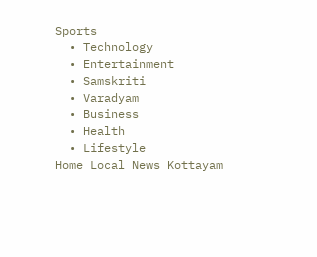Sports
  • Technology
  • Entertainment
  • Samskriti
  • Varadyam
  • Business
  • Health
  • Lifestyle
Home Local News Kottayam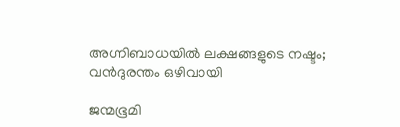അഗ്നിബാധയില്‍ ലക്ഷങ്ങളുടെ നഷ്ടം; വന്‍ദുരന്തം ഒഴിവായി

ജന്മഭൂമി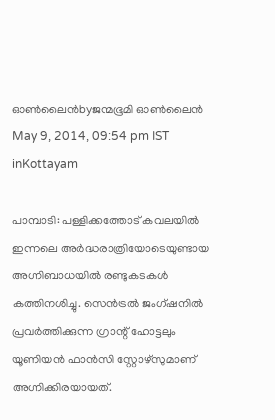ഓണ്‍ലൈന്‍byജന്മഭൂമി ഓണ്‍ലൈന്‍
May 9, 2014, 09:54 pm IST
inKottayam

പാമ്പാടി: പള്ളിക്കത്തോട് കവലയില്‍ ഇന്നലെ അര്‍ദ്ധരാത്രിയോടെയുണ്ടായ അഗ്നിബാധയില്‍ രണ്ടുകടകള്‍ കത്തിനശിച്ചു. സെന്‍ട്രല്‍ ജംഗ്ഷനില്‍ പ്രവര്‍ത്തിക്കുന്ന ഗ്രാന്റ് ഹോട്ടലും യൂണിയന്‍ ഫാന്‍സി സ്റ്റോഴ്‌സുമാണ് അഗ്നിക്കിരയായത്.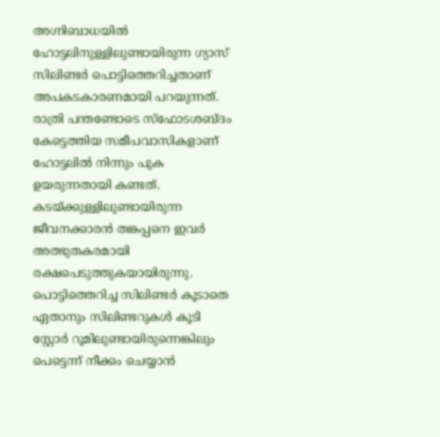അഗ്നിബാധയില്‍ ഹോട്ടലിനുള്ളിലുണ്ടായിരുന്ന ഗ്യാസ് സിലിണ്ടര്‍ പൊട്ടിത്തെറിച്ചതാണ് അപകടകാരണമായി പറയുന്നത്. രാത്രി പന്തണ്ടോടെ സ്‌ഫോടശബ്ദം കേട്ടെത്തിയ സമീപവാസികളാണ് ഹോട്ടലില്‍ നിന്നും പുക ഉയരുന്നതായി കണ്ടത്. കടയ്‌ക്കുള്ളിലുണ്ടായിരുന്ന ജീവനക്കാരന്‍ തങ്കപ്പനെ ഇവര്‍ അത്ഭുതകരമായി രക്ഷപെടുത്തുകയായിരുന്നു. പൊട്ടിത്തെറിച്ച സിലിണ്ടര്‍ കൂടാതെ ഏതാനും സിലിണ്ടറുകള്‍ കൂടി സ്റ്റോര്‍ റൂമിലുണ്ടായിരുന്നെങ്കിലും പെട്ടെന്ന് നീക്കം ചെയ്യാന്‍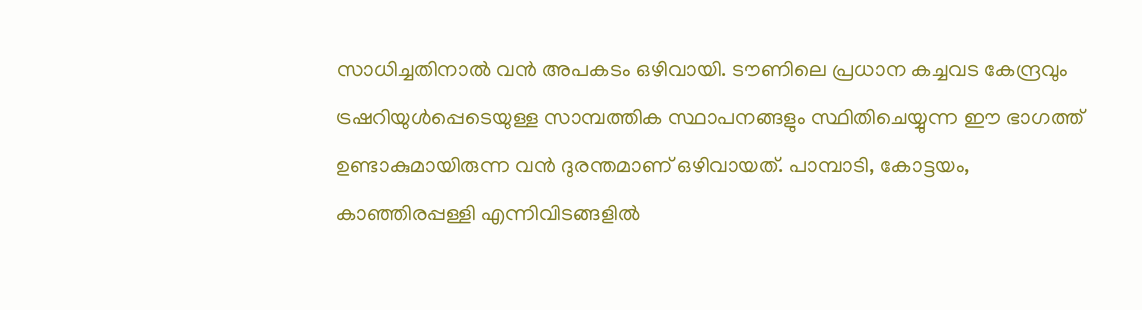സാധിച്ചതിനാല്‍ വന്‍ അപകടം ഒഴിവായി. ടൗണിലെ പ്രധാന കച്ചവട കേന്ദ്രവും ട്രഷറിയുള്‍പ്പെടെയുള്ള സാമ്പത്തിക സ്ഥാപനങ്ങളും സ്ഥിതിചെയ്യുന്ന ഈ ഭാഗത്ത് ഉണ്ടാകുമായിരുന്ന വന്‍ ദുരന്തമാണ് ഒഴിവായത്. പാമ്പാടി, കോട്ടയം, കാഞ്ഞിരപ്പള്ളി എന്നിവിടങ്ങളില്‍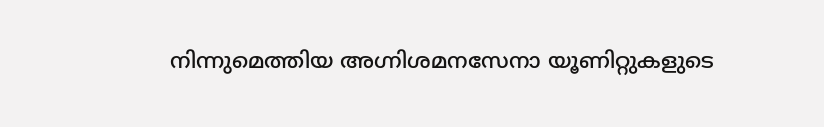നിന്നുമെത്തിയ അഗ്നിശമനസേനാ യൂണിറ്റുകളുടെ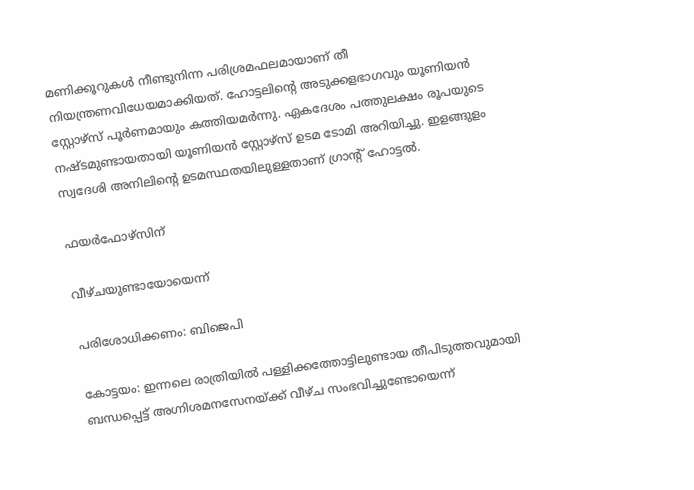മണിക്കൂറുകള്‍ നീണ്ടുനിന്ന പരിശ്രമഫലമായാണ് തീ നിയന്ത്രണവിധേയമാക്കിയത്. ഹോട്ടലിന്റെ അടുക്കളഭാഗവും യൂണിയന്‍ സ്റ്റോഴ്‌സ് പൂര്‍ണമായും കത്തിയമര്‍ന്നു. ഏകദേശം പത്തുലക്ഷം രൂപയുടെ നഷ്ടമുണ്ടായതായി യൂണിയന്‍ സ്റ്റോഴ്‌സ് ഉടമ ടോമി അറിയിച്ചു. ഇളങ്ങുളം സ്വദേശി അനിലിന്റെ ഉടമസ്ഥതയിലുള്ളതാണ് ഗ്രാന്റ് ഹോട്ടല്‍.

ഫയര്‍ഫോഴ്‌സിന്

വീഴ്ചയുണ്ടായോയെന്ന്

പരിശോധിക്കണം: ബിജെപി

കോട്ടയം: ഇന്നലെ രാത്രിയില്‍ പള്ളിക്കത്തോട്ടിലുണ്ടായ തീപിടുത്തവുമായി ബന്ധപ്പെട്ട് അഗ്നിശമനസേനയ്‌ക്ക് വീഴ്ച സംഭവിച്ചുണ്ടോയെന്ന്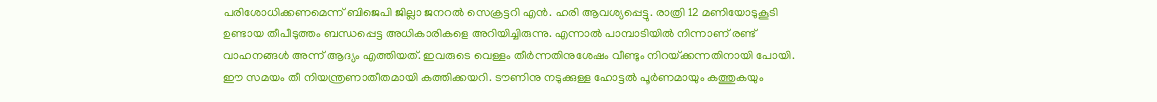പരിശോധിക്കണമെന്ന് ബിജെപി ജില്ലാ ജനറല്‍ സെക്രട്ടറി എന്‍. ഹരി ആവശ്യപ്പെട്ടു. രാത്രി 12 മണിയോടുകൂടി ഉണ്ടായ തീപീടുത്തം ബന്ധപ്പെട്ട അധികാരികളെ അറിയിച്ചിരുന്നു. എന്നാല്‍ പാമ്പാടിയില്‍ നിന്നാണ് രണ്ട് വാഹനങ്ങള്‍ അന്ന് ആദ്യം എത്തിയത്. ഇവരുടെ വെള്ളം തീര്‍ന്നതിനുശേഷം വീണ്ടും നിറയ്‌ക്കന്നതിനായി പോയി. ഈ സമയം തീ നിയന്ത്രണാതീതമായി കത്തിക്കയറി. ടൗണിനു നടുക്കുള്ള ഹോട്ടല്‍ പൂര്‍ണമായും കത്തുകയും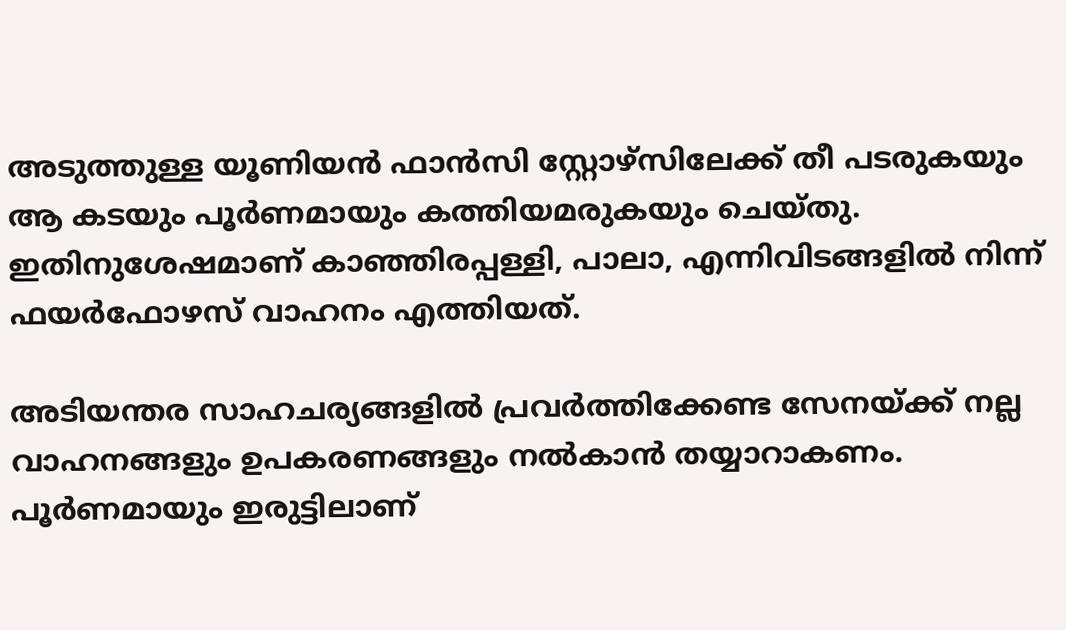അടുത്തുള്ള യൂണിയന്‍ ഫാന്‍സി സ്റ്റോഴ്‌സിലേക്ക് തീ പടരുകയും ആ കടയും പൂര്‍ണമായും കത്തിയമരുകയും ചെയ്തു. ഇതിനുശേഷമാണ് കാഞ്ഞിരപ്പള്ളി, പാലാ, എന്നിവിടങ്ങളില്‍ നിന്ന് ഫയര്‍ഫോഴസ് വാഹനം എത്തിയത്.

അടിയന്തര സാഹചര്യങ്ങളില്‍ പ്രവര്‍ത്തിക്കേണ്ട സേനയ്‌ക്ക് നല്ല വാഹനങ്ങളും ഉപകരണങ്ങളും നല്‍കാന്‍ തയ്യാറാകണം. പൂര്‍ണമായും ഇരുട്ടിലാണ്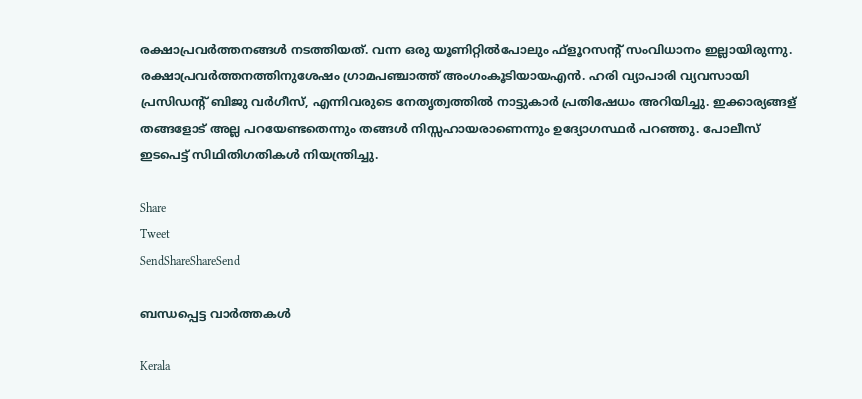രക്ഷാപ്രവര്‍ത്തനങ്ങള്‍ നടത്തിയത്. വന്ന ഒരു യൂണിറ്റില്‍പോലും ഫ്‌ളൂറസന്റ് സംവിധാനം ഇല്ലായിരുന്നു. രക്ഷാപ്രവര്‍ത്തനത്തിനുശേഷം ഗ്രാമപഞ്ചാത്ത് അംഗംകൂടിയായഎന്‍. ഹരി വ്യാപാരി വ്യവസായി പ്രസിഡന്റ് ബിജു വര്‍ഗീസ്, എന്നിവരുടെ നേതൃത്വത്തില്‍ നാട്ടുകാര്‍ പ്രതിഷേധം അറിയിച്ചു. ഇക്കാര്യങ്ങള് തങ്ങളോട് അല്ല പറയേണ്ടതെന്നും തങ്ങള്‍ നിസ്സഹായരാണെന്നും ഉദ്യോഗസ്ഥര്‍ പറഞ്ഞു. പോലീസ് ഇടപെട്ട് സിഥിതിഗതികള്‍ നിയന്ത്രിച്ചു.

Share
Tweet
SendShareShareSend

ബന്ധപ്പെട്ട വാര്‍ത്തകള്‍

Kerala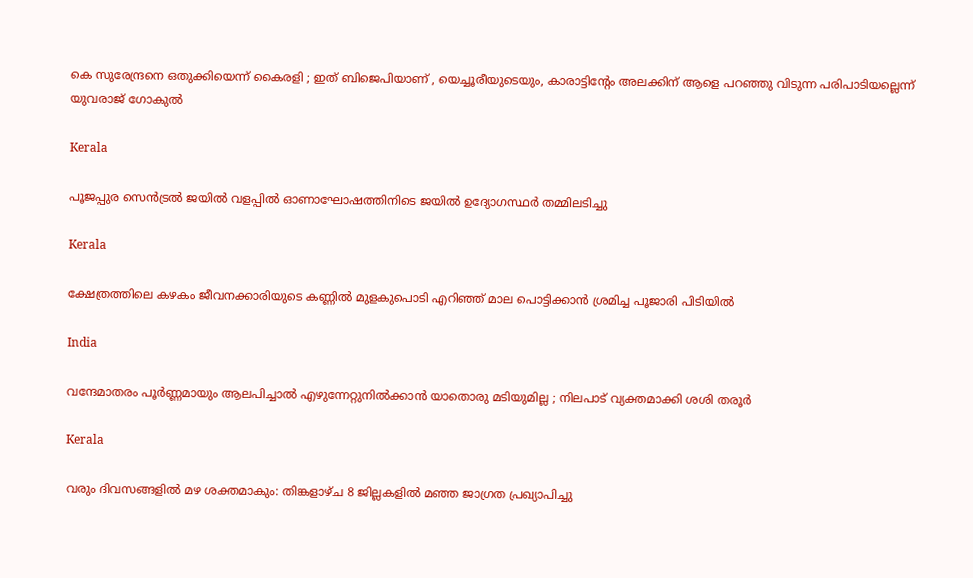കെ സുരേന്ദ്രനെ ഒതുക്കിയെന്ന് കൈരളി ; ഇത് ബിജെപിയാണ് , യെച്ചൂരീയുടെയും, കാരാട്ടിന്‍റേം അലക്കിന് ആളെ പറഞ്ഞു വിടുന്ന പരിപാടിയല്ലെന്ന് യുവരാജ് ഗോകുൽ

Kerala

പൂജപ്പുര സെന്‍ട്രല്‍ ജയില്‍ വളപ്പില്‍ ഓണാഘോഷത്തിനിടെ ജയില്‍ ഉദ്യോഗസ്ഥര്‍ തമ്മിലടിച്ചു

Kerala

ക്ഷേത്രത്തിലെ കഴകം ജീവനക്കാരിയുടെ കണ്ണില്‍ മുളകുപൊടി എറിഞ്ഞ് മാല പൊട്ടിക്കാന്‍ ശ്രമിച്ച പൂജാരി പിടിയില്‍

India

വന്ദേമാതരം പൂർണ്ണമായും ആലപിച്ചാൽ എഴുന്നേറ്റുനിൽക്കാൻ യാതൊരു മടിയുമില്ല ; നിലപാട് വ്യക്തമാക്കി ശശി തരൂർ

Kerala

വരും ദിവസങ്ങളില്‍ മഴ ശക്തമാകും: തിങ്കളാഴ്ച 8 ജില്ലകളില്‍ മഞ്ഞ ജാഗ്രത പ്രഖ്യാപിച്ചു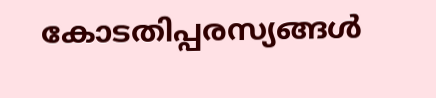കോടതിപ്പരസ്യങ്ങള്‍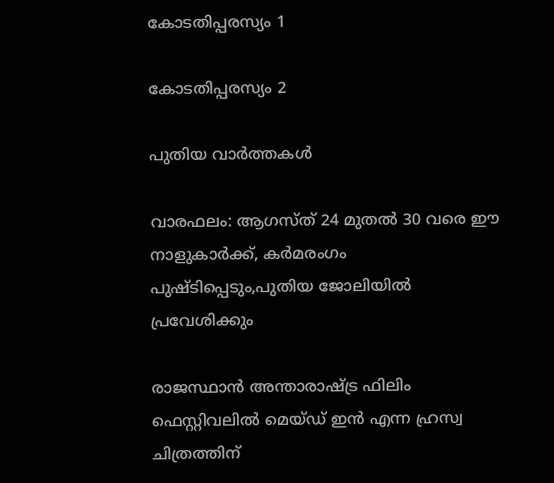കോടതിപ്പരസ്യം 1

കോടതിപ്പരസ്യം 2

പുതിയ വാര്‍ത്തകള്‍

വാരഫലം: ആഗസ്ത് 24 മുതല്‍ 30 വരെ ഈ നാളുകാര്‍ക്ക്, കര്‍മരംഗം പുഷ്ടിപ്പെടും,പുതിയ ജോലിയില്‍ പ്രവേശിക്കും

രാജസ്ഥാന്‍ അന്താരാഷ്ട്ര ഫിലിം ഫെസ്റ്റിവലില്‍ മെയ്ഡ് ഇന്‍ എന്ന ഹ്രസ്വ ചിത്രത്തിന്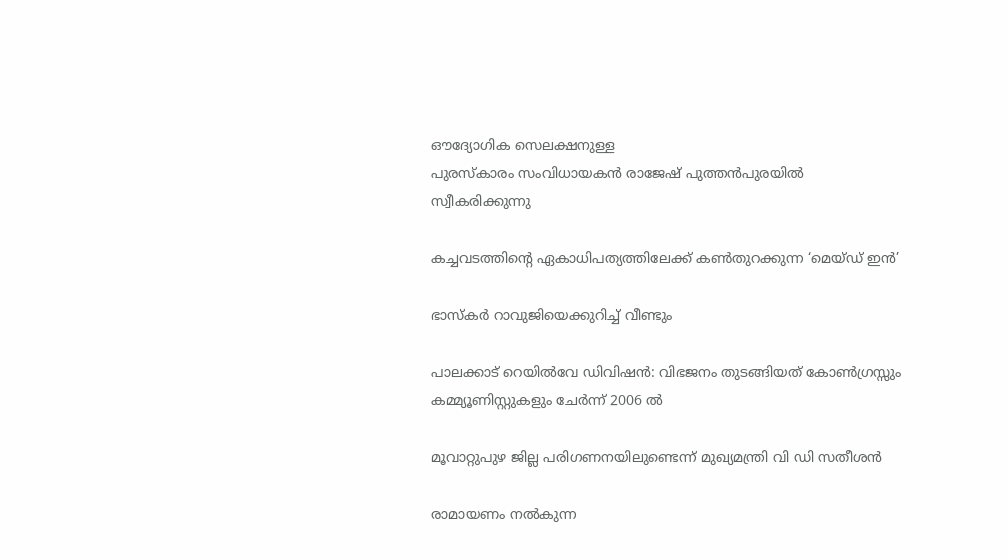ഔദ്യോഗിക സെലക്ഷനുള്ള
പുരസ്‌കാരം സംവിധായകന്‍ രാജേഷ് പുത്തന്‍പുരയില്‍
സ്വീകരിക്കുന്നു

കച്ചവടത്തിന്റെ ഏകാധിപത്യത്തിലേക്ക് കണ്‍തുറക്കുന്ന ‘മെയ്ഡ് ഇന്‍’

ഭാസ്‌കര്‍ റാവുജിയെക്കുറിച്ച് വീണ്ടും

പാലക്കാട് റെയിൽവേ ഡിവിഷൻ: വിഭജനം തുടങ്ങിയത് കോൺഗ്രസ്സും കമ്മ്യൂണിസ്റ്റുകളും ചേർന്ന് 2006 ൽ

മൂവാറ്റുപുഴ ജില്ല പരിഗണനയിലുണ്ടെന്ന് മുഖ്യമന്ത്രി വി ഡി സതീശന്‍

രാമായണം നല്‍കുന്ന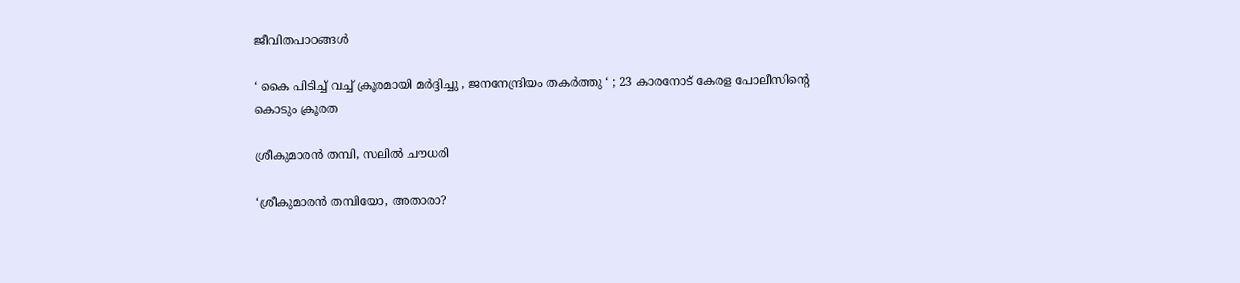ജീവിതപാഠങ്ങള്‍

‘ കൈ പിടിച്ച് വച്ച് ക്രൂരമായി മർദ്ദിച്ചു , ജനനേന്ദ്രിയം തകർത്തു ‘ ; 23 കാരനോട് കേരള പോലീസിന്റെ കൊടും ക്രൂരത

ശ്രീകുമാരന്‍ തമ്പി, സലില്‍ ചൗധരി

‘ശ്രീകുമാരന്‍ തമ്പിയോ, അതാരാ?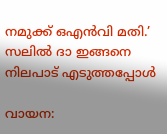നമുക്ക് ഒഎന്‍വി മതി.’ സലില്‍ ദാ ഇങ്ങനെ നിലപാട് എടുത്തപ്പോള്‍

വായന: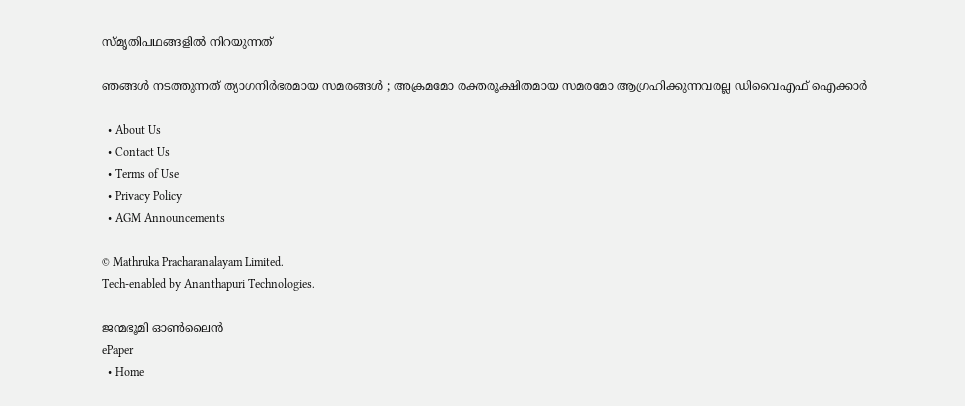സ്മൃതിപഥങ്ങളില്‍ നിറയുന്നത്

ഞങ്ങൾ നടത്തുന്നത് ത്യാഗനിർഭരമായ സമരങ്ങൾ ; അക്രമമോ രക്തരൂക്ഷിതമായ സമരമോ ആഗ്രഹിക്കുന്നവരല്ല ഡിവൈഎഫ് ഐക്കാർ

  • About Us
  • Contact Us
  • Terms of Use
  • Privacy Policy
  • AGM Announcements

© Mathruka Pracharanalayam Limited.
Tech-enabled by Ananthapuri Technologies.

ജന്മഭൂമി ഓണ്‍ലൈന്‍
ePaper
  • Home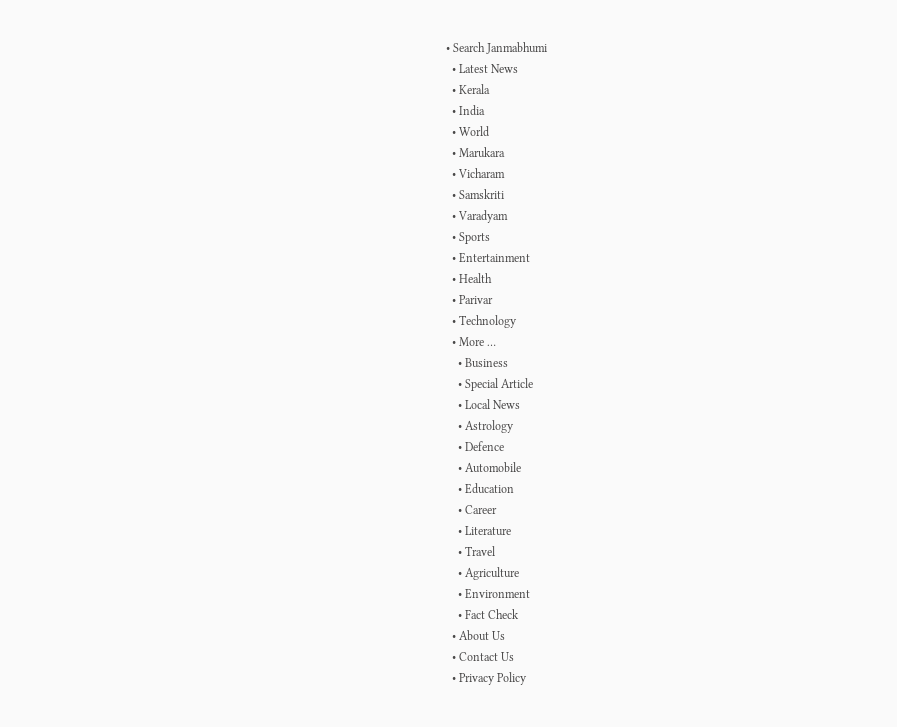• Search Janmabhumi
  • Latest News
  • Kerala
  • India
  • World
  • Marukara
  • Vicharam
  • Samskriti
  • Varadyam
  • Sports
  • Entertainment
  • Health
  • Parivar
  • Technology
  • More …
    • Business
    • Special Article
    • Local News
    • Astrology
    • Defence
    • Automobile
    • Education
    • Career
    • Literature
    • Travel
    • Agriculture
    • Environment
    • Fact Check
  • About Us
  • Contact Us
  • Privacy Policy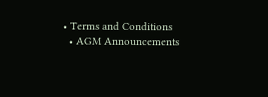• Terms and Conditions
  • AGM Announcements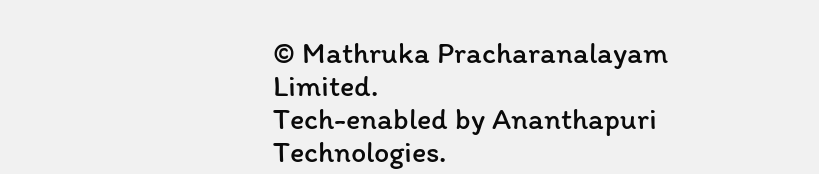© Mathruka Pracharanalayam Limited.
Tech-enabled by Ananthapuri Technologies.